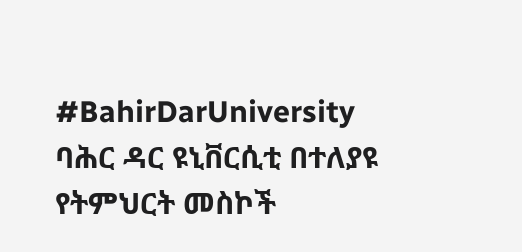#BahirDarUniversity
ባሕር ዳር ዩኒቨርሲቲ በተለያዩ የትምህርት መስኮች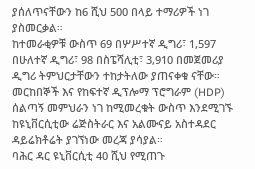ያሰለጥናቸውን ከ6 ሺህ 500 በላይ ተማሪዎች ነገ ያስመርቃል።
ከተመራቂዎቹ ውስጥ 69 በሦሥተኛ ዲግሪ፣ 1,597 በሁለተኛ ዲግሪ፣ 98 በስፔሻሊቲ፣ 3,910 በመጀመሪያ ዲግሪ ትምህርታቸውን ተከታትለው ያጠናቀቁ ናቸው።
መርከበኞች እና የከፍተኛ ዲፕሎማ ፕሮግራም (HDP) ሰልጣኝ መምህራን ነገ ከሚመረቁት ውስጥ እንደሚገኙ ከዩኒቨርሲቲው ሬጅስትራር እና አልሙናይ አስተዳደር ዳይሬክቶሬት ያገኘነው መረጃ ያሳያል።
ባሕር ዳር ዩኒቨርሲቲ 40 ሺህ የሚጠጉ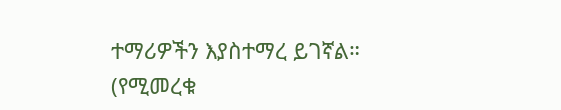ተማሪዎችን እያስተማረ ይገኛል።
(የሚመረቁ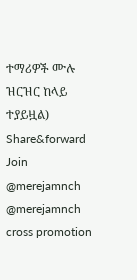ተማሪዎች ሙሉ ዝርዝር ከላይ ተያይዟል)
Share&forward
Join
@merejamnch
@merejamnch
cross promotion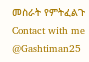መስራት የምትፈልጉ
Contact with me
@Gashtiman25